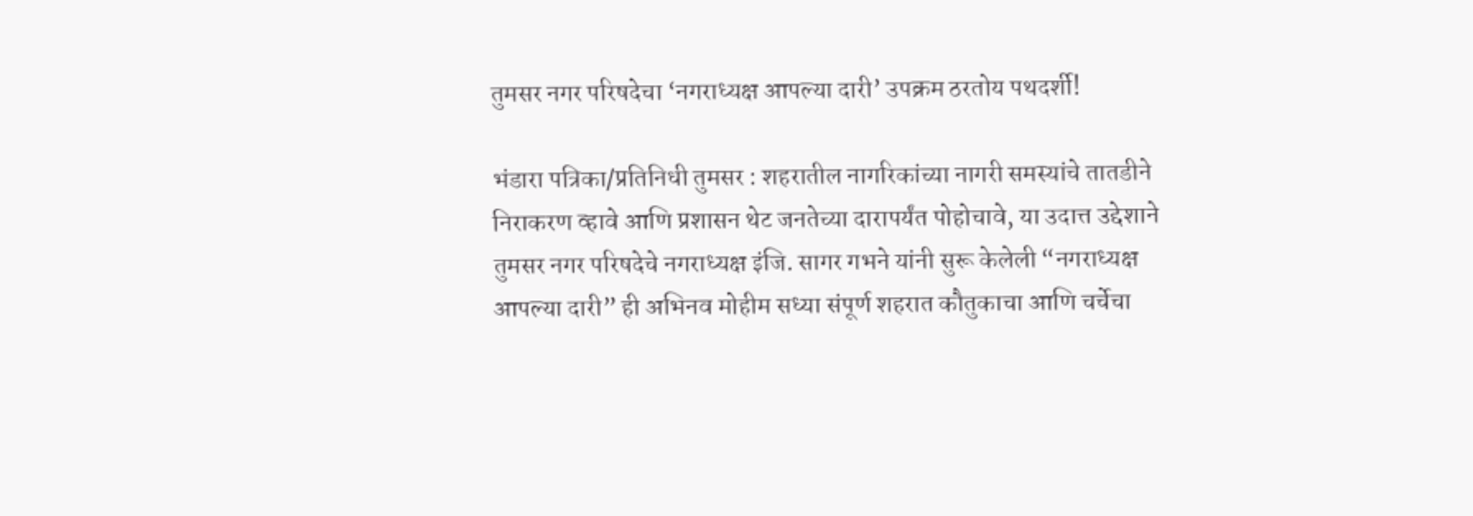तुमसर नगर परिषदेचा ‘नगराध्यक्ष आपल्या दारी’ उपक्रम ठरतोय पथदर्शी!

भंडारा पत्रिका/प्रतिनिधी तुमसर : शहरातील नागरिकांच्या नागरी समस्यांचे तातडीने निराकरण व्हावे आणि प्रशासन थेट जनतेच्या दारापर्यंत पोहोचावे, या उदात्त उद्देशाने तुमसर नगर परिषदेचे नगराध्यक्ष इंजि. सागर गभने यांनी सुरू केलेली “नगराध्यक्ष आपल्या दारी” ही अभिनव मोहीम सध्या संपूर्ण शहरात कौतुकाचा आणि चर्चेचा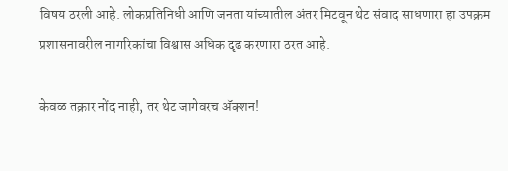विषय ठरली आहे. लोकप्रतिनिधी आणि जनता यांच्यातील अंतर मिटवून थेट संवाद साधणारा हा उपक्रम प्रशासनावरील नागरिकांचा विश्वास अधिक दृढ करणारा ठरत आहे.

केवळ तक्रार नोंद नाही, तर थेट जागेवरच अ‍ॅक्शन!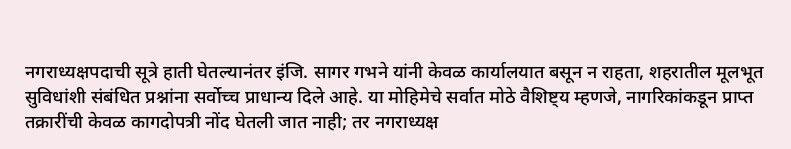नगराध्यक्षपदाची सूत्रे हाती घेतल्यानंतर इंजि. सागर गभने यांनी केवळ कार्यालयात बसून न राहता, शहरातील मूलभूत सुविधांशी संबंधित प्रश्नांना सर्वोच्च प्राधान्य दिले आहे. या मोहिमेचे सर्वात मोठे वैशिष्ट्य म्हणजे, नागरिकांकडून प्राप्त तक्रारींची केवळ कागदोपत्री नोंद घेतली जात नाही; तर नगराध्यक्ष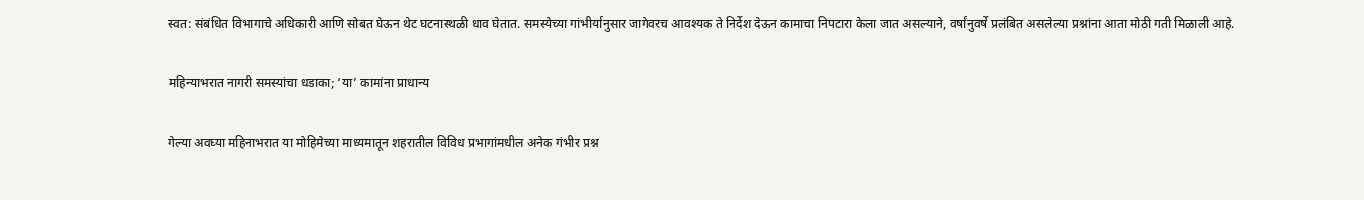स्वत: संबंधित विभागाचे अधिकारी आणि सोबत घेऊन थेट घटनास्थळी धाव घेतात. समस्येच्या गांभीर्यानुसार जागेवरच आवश्यक ते निर्देश देऊन कामाचा निपटारा केला जात असल्याने, वर्षांनुवर्षे प्रलंबित असलेल्या प्रश्नांना आता मोठी गती मिळाली आहे.

महिन्याभरात नागरी समस्यांचा धडाका; ‘या’ कामांना प्राधान्य

गेल्या अवघ्या महिनाभरात या मोहिमेच्या माध्यमातून शहरातील विविध प्रभागांमधील अनेक गंभीर प्रश्न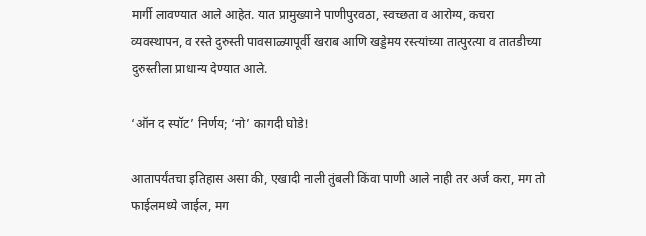मार्गी लावण्यात आले आहेत. यात प्रामुख्याने पाणीपुरवठा, स्वच्छता व आरोग्य, कचरा व्यवस्थापन, व रस्ते दुरुस्ती पावसाळ्यापूर्वी खराब आणि खड्डेमय रस्त्यांच्या तात्पुरत्या व तातडीच्या दुरुस्तीला प्राधान्य देण्यात आले.

‘ऑन द स्पॉट’ निर्णय; ‘नो’ कागदी घोडे!

आतापर्यंतचा इतिहास असा की, एखादी नाली तुंबली किंवा पाणी आले नाही तर अर्ज करा, मग तो फाईलमध्ये जाईल, मग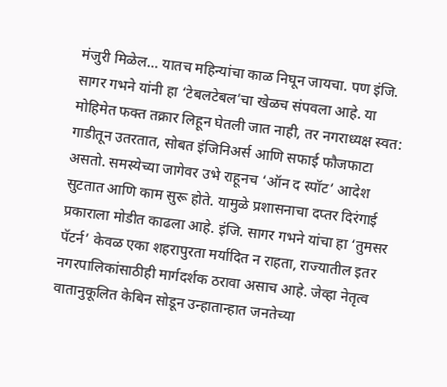मंजुरी मिळेल… यातच महिन्यांचा काळ निघून जायचा. पण इंजि. सागर गभने यांनी हा ‘टेबलटेबल’चा खेळच संपवला आहे. या मोहिमेत फक्त तक्रार लिहून घेतली जात नाही, तर नगराध्यक्ष स्वत: गाडीतून उतरतात, सोबत इंजिनिअर्स आणि सफाई फौजफाटा असतो. समस्येच्या जागेवर उभे राहूनच ‘ऑन द स्पॉट’ आदेश सुटतात आणि काम सुरू होते. यामुळे प्रशासनाचा दप्तर दिरंगाई प्रकाराला मोडीत काढला आहे. इंजि. सागर गभने यांचा हा ‘तुमसर पॅटर्न’ केवळ एका शहरापुरता मर्यादित न राहता, राज्यातील इतर नगरपालिकांसाठीही मार्गदर्शक ठरावा असाच आहे. जेव्हा नेतृत्व वातानुकूलित केबिन सोडून उन्हातान्हात जनतेच्या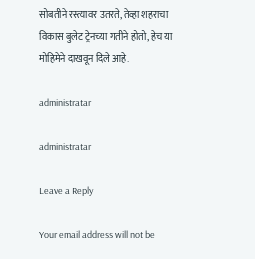सोबतीने रस्त्यावर उतरते, तेव्हा शहराचा विकास बुलेट ट्रेनच्या गतीने होतो, हेच या मोहिमेने दाखवून दिले आहे.

administratar

administratar

Leave a Reply

Your email address will not be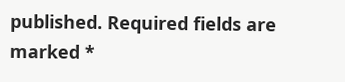published. Required fields are marked *